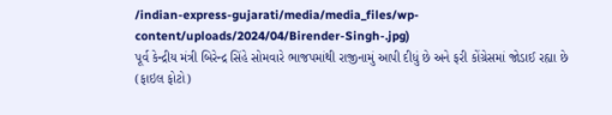/indian-express-gujarati/media/media_files/wp-content/uploads/2024/04/Birender-Singh-.jpg)
પૂર્વ કેન્દ્રીય મંત્રી બિરેન્દ્ર સિંહે સોમવારે ભાજપમાંથી રાજીનામું આપી દીધું છે અને ફરી કોંગ્રેસમાં જોડાઈ રહ્યા છે (ફાઇલ ફોટો)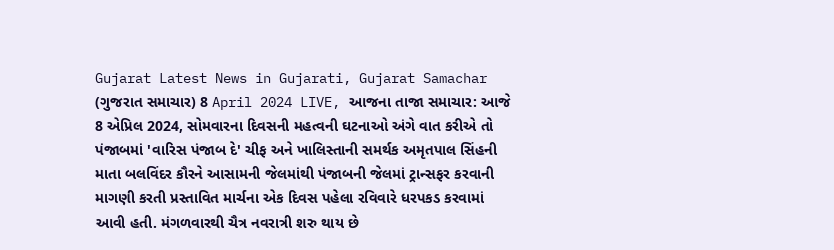Gujarat Latest News in Gujarati, Gujarat Samachar (ગુજરાત સમાચાર) 8 April 2024 LIVE, આજના તાજા સમાચાર: આજે 8 એપ્રિલ 2024, સોમવારના દિવસની મહત્વની ઘટનાઓ અંગે વાત કરીએ તો પંજાબમાં 'વારિસ પંજાબ દે' ચીફ અને ખાલિસ્તાની સમર્થક અમૃતપાલ સિંહની માતા બલવિંદર કૌરને આસામની જેલમાંથી પંજાબની જેલમાં ટ્રાન્સફર કરવાની માગણી કરતી પ્રસ્તાવિત માર્ચના એક દિવસ પહેલા રવિવારે ધરપકડ કરવામાં આવી હતી. મંગળવારથી ચૈત્ર નવરાત્રી શરુ થાય છે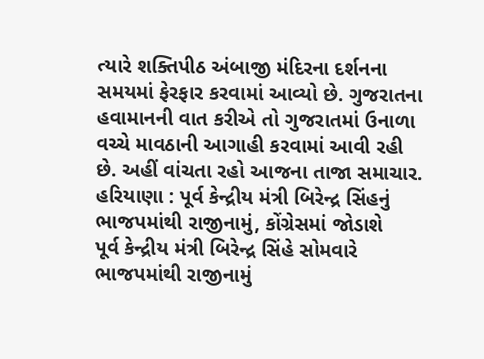ત્યારે શક્તિપીઠ અંબાજી મંદિરના દર્શનના સમયમાં ફેરફાર કરવામાં આવ્યો છે. ગુજરાતના હવામાનની વાત કરીએ તો ગુજરાતમાં ઉનાળા વચ્ચે માવઠાની આગાહી કરવામાં આવી રહી છે. અહીં વાંચતા રહો આજના તાજા સમાચાર.
હરિયાણા : પૂર્વ કેન્દ્રીય મંત્રી બિરેન્દ્ર સિંહનું ભાજપમાંથી રાજીનામું, કોંગ્રેસમાં જોડાશે
પૂર્વ કેન્દ્રીય મંત્રી બિરેન્દ્ર સિંહે સોમવારે ભાજપમાંથી રાજીનામું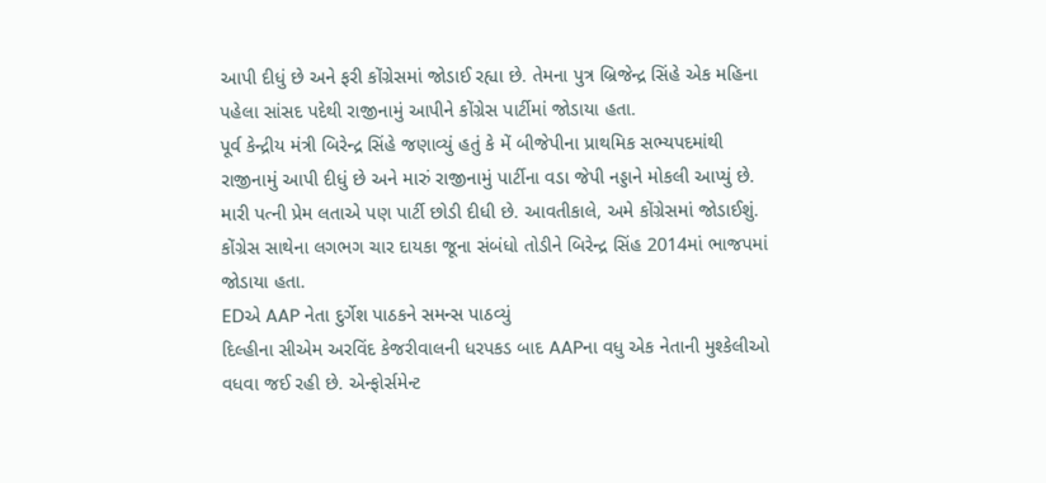આપી દીધું છે અને ફરી કોંગ્રેસમાં જોડાઈ રહ્યા છે. તેમના પુત્ર બ્રિજેન્દ્ર સિંહે એક મહિના પહેલા સાંસદ પદેથી રાજીનામું આપીને કોંગ્રેસ પાર્ટીમાં જોડાયા હતા.
પૂર્વ કેન્દ્રીય મંત્રી બિરેન્દ્ર સિંહે જણાવ્યું હતું કે મેં બીજેપીના પ્રાથમિક સભ્યપદમાંથી રાજીનામું આપી દીધું છે અને મારું રાજીનામું પાર્ટીના વડા જેપી નડ્ડાને મોકલી આપ્યું છે. મારી પત્ની પ્રેમ લતાએ પણ પાર્ટી છોડી દીધી છે. આવતીકાલે, અમે કોંગ્રેસમાં જોડાઈશું. કોંગ્રેસ સાથેના લગભગ ચાર દાયકા જૂના સંબંધો તોડીને બિરેન્દ્ર સિંહ 2014માં ભાજપમાં જોડાયા હતા.
EDએ AAP નેતા દુર્ગેશ પાઠકને સમન્સ પાઠવ્યું
દિલ્હીના સીએમ અરવિંદ કેજરીવાલની ધરપકડ બાદ AAPના વધુ એક નેતાની મુશ્કેલીઓ વધવા જઈ રહી છે. એન્ફોર્સમેન્ટ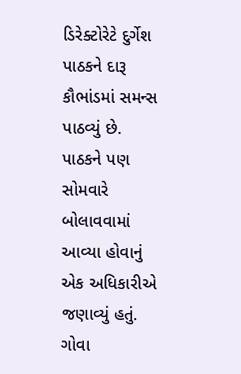ડિરેક્ટોરેટે દુર્ગેશ પાઠકને દારૂ કૌભાંડમાં સમન્સ પાઠવ્યું છે. પાઠકને પણ સોમવારે બોલાવવામાં આવ્યા હોવાનું એક અધિકારીએ જણાવ્યું હતું. ગોવા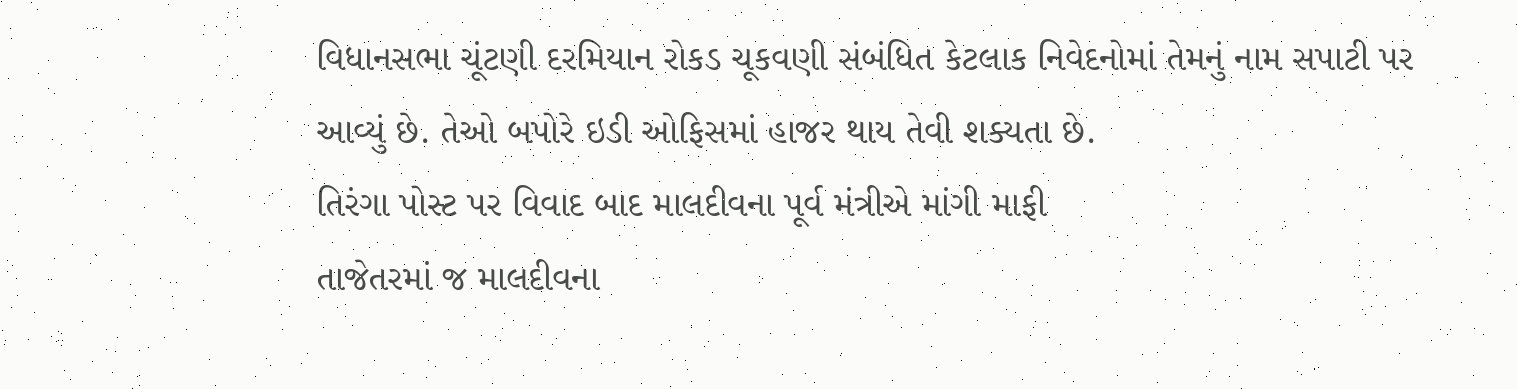વિધાનસભા ચૂંટણી દરમિયાન રોકડ ચૂકવણી સંબંધિત કેટલાક નિવેદનોમાં તેમનું નામ સપાટી પર આવ્યું છે. તેઓ બપોરે ઇડી ઓફિસમાં હાજર થાય તેવી શક્યતા છે.
તિરંગા પોસ્ટ પર વિવાદ બાદ માલદીવના પૂર્વ મંત્રીએ માંગી માફી
તાજેતરમાં જ માલદીવના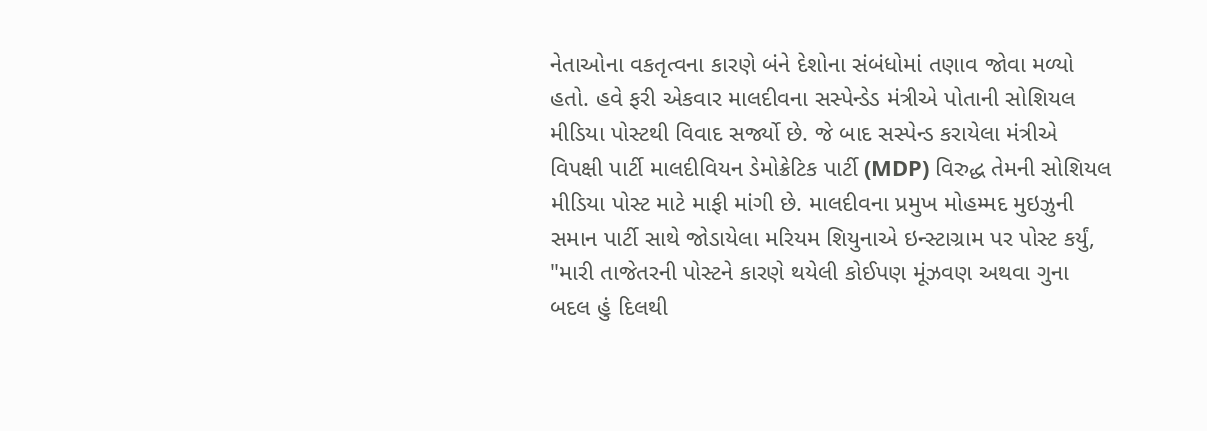નેતાઓના વકતૃત્વના કારણે બંને દેશોના સંબંધોમાં તણાવ જોવા મળ્યો હતો. હવે ફરી એકવાર માલદીવના સસ્પેન્ડેડ મંત્રીએ પોતાની સોશિયલ મીડિયા પોસ્ટથી વિવાદ સર્જ્યો છે. જે બાદ સસ્પેન્ડ કરાયેલા મંત્રીએ વિપક્ષી પાર્ટી માલદીવિયન ડેમોક્રેટિક પાર્ટી (MDP) વિરુદ્ધ તેમની સોશિયલ મીડિયા પોસ્ટ માટે માફી માંગી છે. માલદીવના પ્રમુખ મોહમ્મદ મુઇઝુની સમાન પાર્ટી સાથે જોડાયેલા મરિયમ શિયુનાએ ઇન્સ્ટાગ્રામ પર પોસ્ટ કર્યું, "મારી તાજેતરની પોસ્ટને કારણે થયેલી કોઈપણ મૂંઝવણ અથવા ગુના બદલ હું દિલથી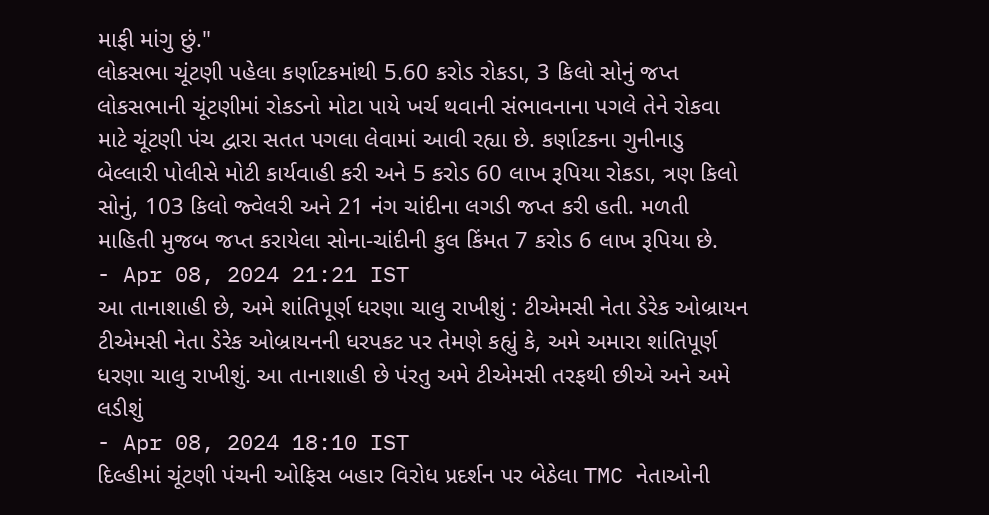માફી માંગુ છું."
લોકસભા ચૂંટણી પહેલા કર્ણાટકમાંથી 5.60 કરોડ રોકડા, 3 કિલો સોનું જપ્ત
લોકસભાની ચૂંટણીમાં રોકડનો મોટા પાયે ખર્ચ થવાની સંભાવનાના પગલે તેને રોકવા માટે ચૂંટણી પંચ દ્વારા સતત પગલા લેવામાં આવી રહ્યા છે. કર્ણાટકના ગુનીનાડુ બેલ્લારી પોલીસે મોટી કાર્યવાહી કરી અને 5 કરોડ 60 લાખ રૂપિયા રોકડા, ત્રણ કિલો સોનું, 103 કિલો જ્વેલરી અને 21 નંગ ચાંદીના લગડી જપ્ત કરી હતી. મળતી માહિતી મુજબ જપ્ત કરાયેલા સોના-ચાંદીની કુલ કિંમત 7 કરોડ 6 લાખ રૂપિયા છે.
- Apr 08, 2024 21:21 IST
આ તાનાશાહી છે, અમે શાંતિપૂર્ણ ધરણા ચાલુ રાખીશું : ટીએમસી નેતા ડેરેક ઓબ્રાયન
ટીએમસી નેતા ડેરેક ઓબ્રાયનની ધરપકટ પર તેમણે કહ્યું કે, અમે અમારા શાંતિપૂર્ણ ધરણા ચાલુ રાખીશું. આ તાનાશાહી છે પંરતુ અમે ટીએમસી તરફથી છીએ અને અમે લડીશું
- Apr 08, 2024 18:10 IST
દિલ્હીમાં ચૂંટણી પંચની ઓફિસ બહાર વિરોધ પ્રદર્શન પર બેઠેલા TMC નેતાઓની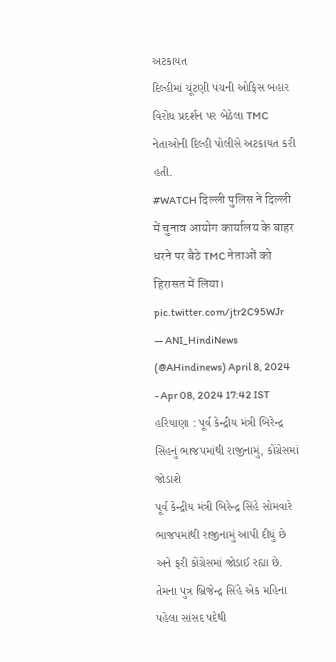અટકાયત
દિલ્હીમાં ચૂંટણી પંચની ઓફિસ બહાર વિરોધ પ્રદર્શન પર બેઠેલા TMC નેતાઓની દિલ્હી પોલીસે અટકાયત કરી હતી.
#WATCH दिल्ली पुलिस ने दिल्ली में चुनाव आयोग कार्यालय के बाहर धरने पर बैठे TMC नेताओं को हिरासत में लिया। pic.twitter.com/jtr2C95WJr
— ANI_HindiNews (@AHindinews) April 8, 2024
- Apr 08, 2024 17:42 IST
હરિયાણા : પૂર્વ કેન્દ્રીય મંત્રી બિરેન્દ્ર સિંહનું ભાજપમાંથી રાજીનામું, કોંગ્રેસમાં જોડાશે
પૂર્વ કેન્દ્રીય મંત્રી બિરેન્દ્ર સિંહે સોમવારે ભાજપમાંથી રાજીનામું આપી દીધું છે અને ફરી કોંગ્રેસમાં જોડાઈ રહ્યા છે. તેમના પુત્ર બ્રિજેન્દ્ર સિંહે એક મહિના પહેલા સાંસદ પદેથી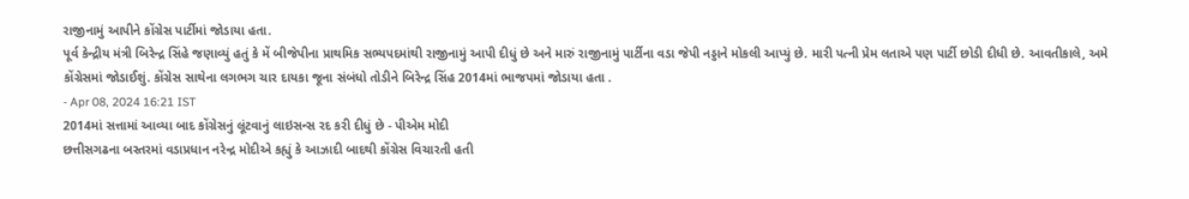રાજીનામું આપીને કોંગ્રેસ પાર્ટીમાં જોડાયા હતા.
પૂર્વ કેન્દ્રીય મંત્રી બિરેન્દ્ર સિંહે જણાવ્યું હતું કે મેં બીજેપીના પ્રાથમિક સભ્યપદમાંથી રાજીનામું આપી દીધું છે અને મારું રાજીનામું પાર્ટીના વડા જેપી નડ્ડાને મોકલી આપ્યું છે. મારી પત્ની પ્રેમ લતાએ પણ પાર્ટી છોડી દીધી છે. આવતીકાલે, અમે કોંગ્રેસમાં જોડાઈશું. કોંગ્રેસ સાથેના લગભગ ચાર દાયકા જૂના સંબંધો તોડીને બિરેન્દ્ર સિંહ 2014માં ભાજપમાં જોડાયા હતા .
- Apr 08, 2024 16:21 IST
2014માં સત્તામાં આવ્યા બાદ કોંગ્રેસનું લૂંટવાનું લાઇસન્સ રદ કરી દીધું છે - પીએમ મોદી
છત્તીસગઢના બસ્તરમાં વડાપ્રધાન નરેન્દ્ર મોદીએ કહ્યું કે આઝાદી બાદથી કોંગ્રેસ વિચારતી હતી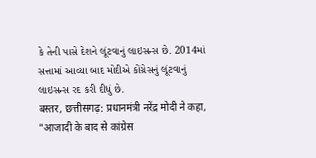કે તેની પાસે દેશને લૂંટવાનું લાઇસન્સ છે. 2014માં સત્તામાં આવ્યા બાદ મોદીએ કોંગ્રેસનું લૂંટવાનું લાઇસન્સ રદ કરી દીધું છે.
बस्तर, छत्तीसगढ़: प्रधानमंत्री नरेंद्र मोदी ने कहा, "आजादी के बाद से कांग्रेस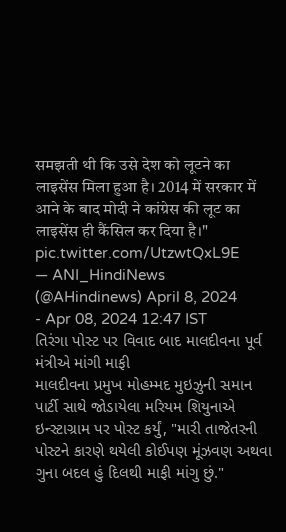समझती थी कि उसे देश को लूटने का लाइसेंस मिला हुआ है। 2014 में सरकार में आने के बाद मोदी ने कांग्रेस की लूट का लाइसेंस ही कैंसिल कर दिया है।" pic.twitter.com/UtzwtQxL9E
— ANI_HindiNews (@AHindinews) April 8, 2024
- Apr 08, 2024 12:47 IST
તિરંગા પોસ્ટ પર વિવાદ બાદ માલદીવના પૂર્વ મંત્રીએ માંગી માફી
માલદીવના પ્રમુખ મોહમ્મદ મુઇઝુની સમાન પાર્ટી સાથે જોડાયેલા મરિયમ શિયુનાએ ઇન્સ્ટાગ્રામ પર પોસ્ટ કર્યું, "મારી તાજેતરની પોસ્ટને કારણે થયેલી કોઈપણ મૂંઝવણ અથવા ગુના બદલ હું દિલથી માફી માંગુ છું."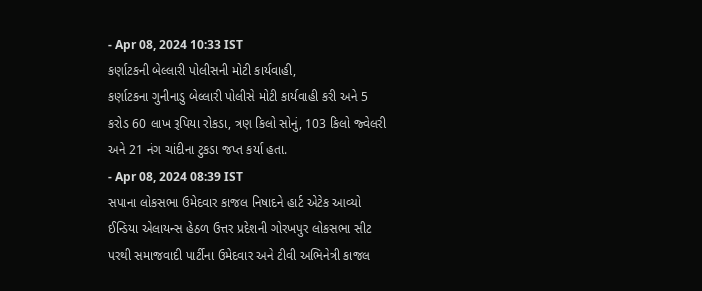- Apr 08, 2024 10:33 IST
કર્ણાટકની બેલ્લારી પોલીસની મોટી કાર્યવાહી,
કર્ણાટકના ગુનીનાડુ બેલ્લારી પોલીસે મોટી કાર્યવાહી કરી અને 5 કરોડ 60 લાખ રૂપિયા રોકડા, ત્રણ કિલો સોનું, 103 કિલો જ્વેલરી અને 21 નંગ ચાંદીના ટુકડા જપ્ત કર્યા હતા.
- Apr 08, 2024 08:39 IST
સપાના લોકસભા ઉમેદવાર કાજલ નિષાદને હાર્ટ એટેક આવ્યો
ઈન્ડિયા એલાયન્સ હેઠળ ઉત્તર પ્રદેશની ગોરખપુર લોકસભા સીટ પરથી સમાજવાદી પાર્ટીના ઉમેદવાર અને ટીવી અભિનેત્રી કાજલ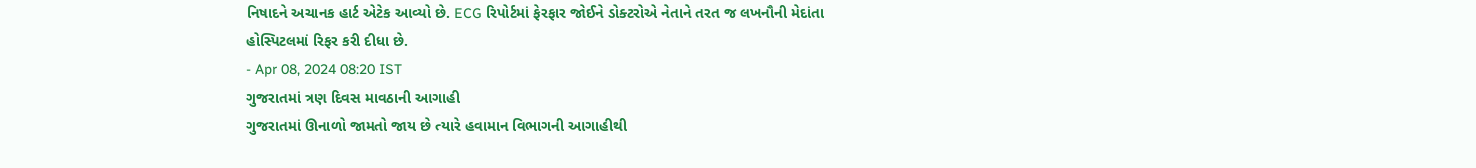નિષાદને અચાનક હાર્ટ એટેક આવ્યો છે. ECG રિપોર્ટમાં ફેરફાર જોઈને ડોક્ટરોએ નેતાને તરત જ લખનૌની મેદાંતા હોસ્પિટલમાં રિફર કરી દીધા છે.
- Apr 08, 2024 08:20 IST
ગુજરાતમાં ત્રણ દિવસ માવઠાની આગાહી
ગુજરાતમાં ઊનાળો જામતો જાય છે ત્યારે હવામાન વિભાગની આગાહીથી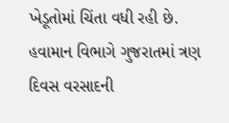ખેડૂતોમાં ચિંતા વધી રહી છે. હવામાન વિભાગે ગુજરાતમાં ત્રણ દિવસ વરસાદની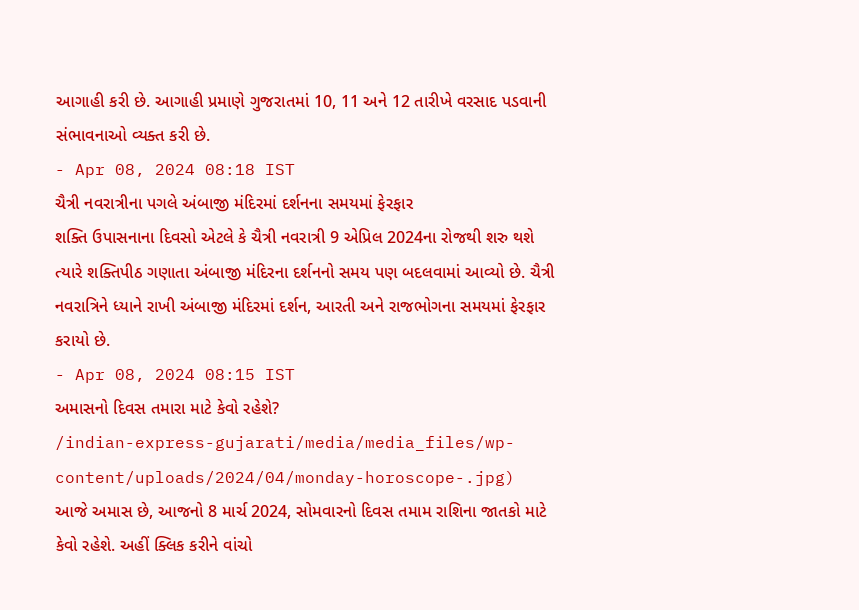આગાહી કરી છે. આગાહી પ્રમાણે ગુજરાતમાં 10, 11 અને 12 તારીખે વરસાદ પડવાની સંભાવનાઓ વ્યક્ત કરી છે.
- Apr 08, 2024 08:18 IST
ચૈત્રી નવરાત્રીના પગલે અંબાજી મંદિરમાં દર્શનના સમયમાં ફેરફાર
શક્તિ ઉપાસનાના દિવસો એટલે કે ચૈત્રી નવરાત્રી 9 એપ્રિલ 2024ના રોજથી શરુ થશે ત્યારે શક્તિપીઠ ગણાતા અંબાજી મંદિરના દર્શનનો સમય પણ બદલવામાં આવ્યો છે. ચૈત્રી નવરાત્રિને ધ્યાને રાખી અંબાજી મંદિરમાં દર્શન, આરતી અને રાજભોગના સમયમાં ફેરફાર કરાયો છે.
- Apr 08, 2024 08:15 IST
અમાસનો દિવસ તમારા માટે કેવો રહેશે?
/indian-express-gujarati/media/media_files/wp-content/uploads/2024/04/monday-horoscope-.jpg)
આજે અમાસ છે, આજનો 8 માર્ચ 2024, સોમવારનો દિવસ તમામ રાશિના જાતકો માટે કેવો રહેશે. અહીં ક્લિક કરીને વાંચો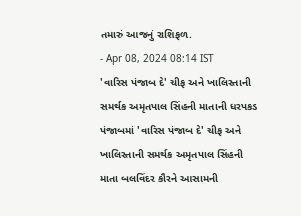તમારું આજનું રાશિફળ.
- Apr 08, 2024 08:14 IST
'વારિસ પંજાબ દે' ચીફ અને ખાલિસ્તાની સમર્થક અમૃતપાલ સિંહની માતાની ધરપકડ
પંજાબમાં 'વારિસ પંજાબ દે' ચીફ અને ખાલિસ્તાની સમર્થક અમૃતપાલ સિંહની માતા બલવિંદર કૌરને આસામની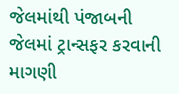જેલમાંથી પંજાબની જેલમાં ટ્રાન્સફર કરવાની માગણી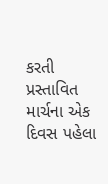કરતી પ્રસ્તાવિત માર્ચના એક દિવસ પહેલા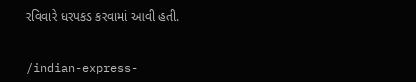રવિવારે ધરપકડ કરવામાં આવી હતી.


/indian-express-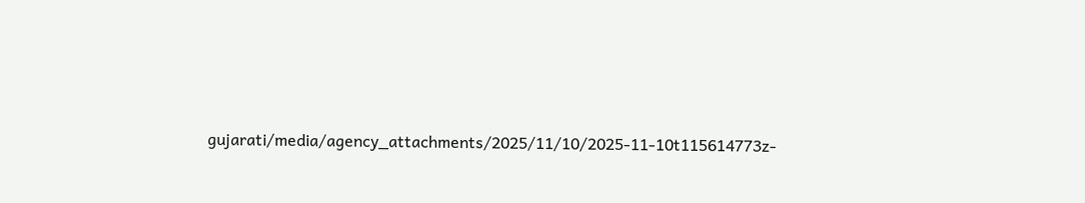gujarati/media/agency_attachments/2025/11/10/2025-11-10t115614773z-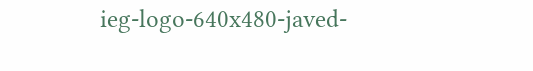ieg-logo-640x480-javed-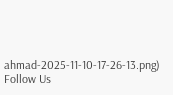ahmad-2025-11-10-17-26-13.png)
Follow Us